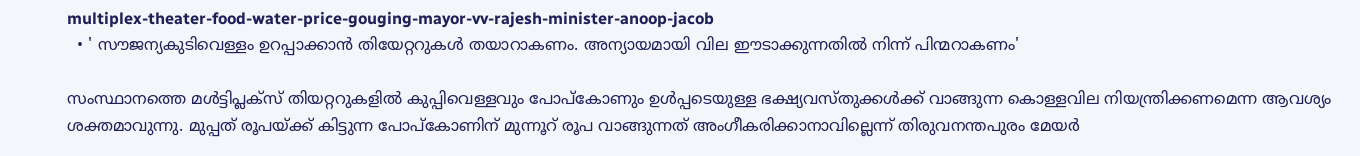multiplex-theater-food-water-price-gouging-mayor-vv-rajesh-minister-anoop-jacob
  • ' സൗജന്യകുടിവെള്ളം ഉറപ്പാക്കാന്‍ തിയേറ്ററുകള്‍ തയാറാകണം. അന്യായമായി വില ഈടാക്കുന്നതില്‍ നിന്ന് പിന്മറാകണം'

സംസ്ഥാനത്തെ മള്‍ട്ടിപ്ലക്സ് തിയറ്ററുകളില്‍ കുപ്പിവെള്ളവും പോപ്കോണും ഉള്‍പ്പടെയുള്ള ഭക്ഷ്യവസ്തുക്കള്‍ക്ക് വാങ്ങുന്ന കൊള്ളവില നിയന്ത്രിക്കണമെന്ന ആവശ്യം ശക്തമാവുന്നു. മുപ്പത് രൂപയ്ക്ക് കിട്ടുന്ന പോപ്കോണിന് മുന്നൂറ് രൂപ വാങ്ങുന്നത് അംഗീകരിക്കാനാവില്ലെന്ന് തിരുവനന്തപുരം മേയര്‍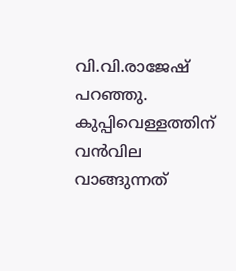വി.വി.രാജേഷ് പറഞ്ഞു. കുപ്പിവെള്ളത്തിന് വന്‍വില വാങ്ങുന്നത്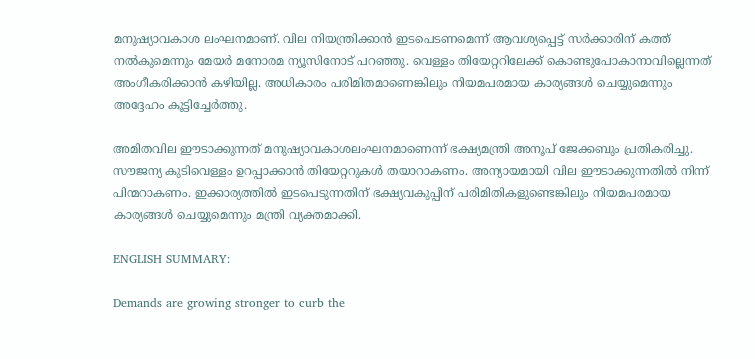മനുഷ്യാവകാശ ലംഘനമാണ്. വില നിയന്ത്രിക്കാന്‍ ഇടപെടണമെന്ന് ആവശ്യപ്പെട്ട് സര്‍ക്കാരിന് കത്ത് നല്‍കുമെന്നും മേയര്‍ മനോരമ ന്യൂസിനോട് പറഞ്ഞു. വെള്ളം തിയേറ്ററിലേക്ക് കൊണ്ടുപോകാനാവില്ലെന്നത് അംഗീകരിക്കാന്‍ കഴിയില്ല. അധികാരം പരിമിതമാണെങ്കിലും നിയമപരമായ കാര്യങ്ങള്‍ ചെയ്യുമെന്നും അദ്ദേഹം കൂട്ടിച്ചേര്‍ത്തു.

അമിതവില ഈടാക്കുന്നത് മനുഷ്യാവകാശലംഘനമാണെന്ന് ഭക്ഷ്യമന്ത്രി അനൂപ് ജേക്കബും പ്രതികരിച്ചു. സൗജന്യ കുടിവെള്ളം ഉറപ്പാക്കാന്‍ തിയേറ്ററുകള്‍ തയാറാകണം. അന്യായമായി വില ഈടാക്കുന്നതില്‍ നിന്ന് പിന്മറാകണം. ഇക്കാര്യത്തില്‍ ഇടപെടുന്നതിന് ഭക്ഷ്യവകുപ്പിന് പരിമിതികളുണ്ടെങ്കിലും നിയമപരമായ കാര്യങ്ങള്‍ ചെയ്യുമെന്നും മന്ത്രി വ്യക്തമാക്കി.

ENGLISH SUMMARY:

Demands are growing stronger to curb the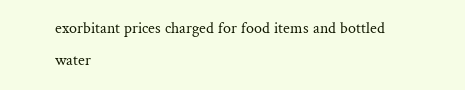exorbitant prices charged for food items and bottled water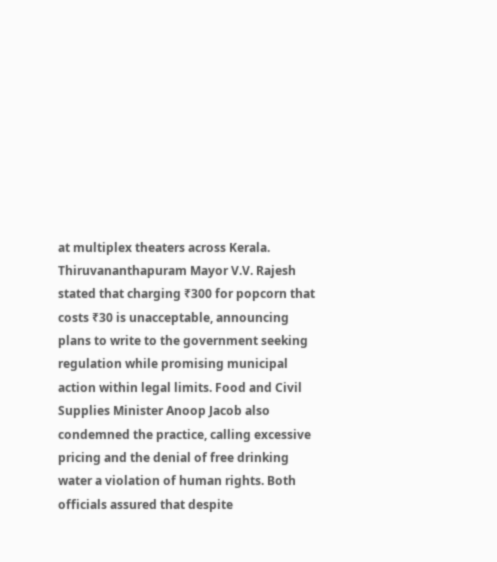at multiplex theaters across Kerala. Thiruvananthapuram Mayor V.V. Rajesh stated that charging ₹300 for popcorn that costs ₹30 is unacceptable, announcing plans to write to the government seeking regulation while promising municipal action within legal limits. Food and Civil Supplies Minister Anoop Jacob also condemned the practice, calling excessive pricing and the denial of free drinking water a violation of human rights. Both officials assured that despite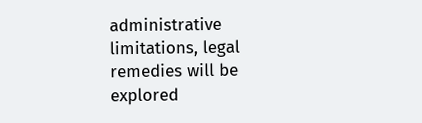administrative limitations, legal remedies will be explored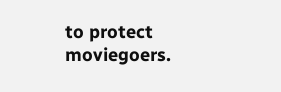to protect moviegoers.